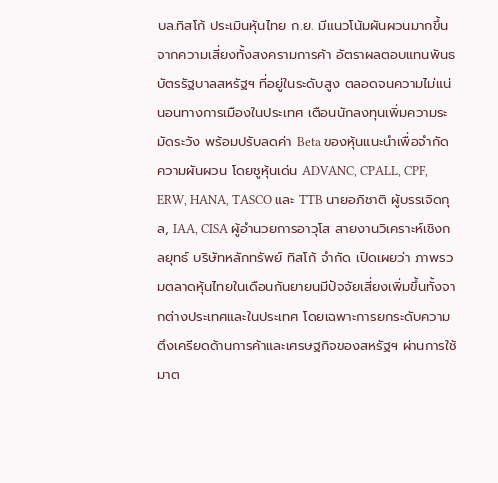บล.ทิสโก้ ประเมินหุ้นไทย ก.ย. มีแนวโน้มผันผวนมากขึ้น จากความเสี่ยงทั้งสงครามการค้า อัตราผลตอบแทนพันธบัตรรัฐบาลสหรัฐฯ ที่อยู่ในระดับสูง ตลอดจนความไม่แน่นอนทางการเมืองในประเทศ เตือนนักลงทุนเพิ่มความระมัดระวัง พร้อมปรับลดค่า Beta ของหุ้นแนะนำเพื่อจำกัดความผันผวน โดยชูหุ้นเด่น ADVANC, CPALL, CPF, ERW, HANA, TASCO และ TTB นายอภิชาติ ผู้บรรเจิดกุล, IAA, CISA ผู้อำนวยการอาวุโส สายงานวิเคราะห์เชิงกลยุทธ์ บริษัทหลักทรัพย์ ทิสโก้ จำกัด เปิดเผยว่า ภาพรวมตลาดหุ้นไทยในเดือนกันยายนมีปัจจัยเสี่ยงเพิ่มขึ้นทั้งจากต่างประเทศและในประเทศ โดยเฉพาะการยกระดับความตึงเครียดด้านการค้าและเศรษฐกิจของสหรัฐฯ ผ่านการใช้มาต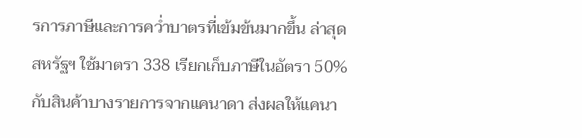รการภาษีและการคว่ำบาตรที่เข้มข้นมากขึ้น ล่าสุด สหรัฐฯ ใช้มาตรา 338 เรียกเก็บภาษีในอัตรา 50% กับสินค้าบางรายการจากแคนาดา ส่งผลให้แคนา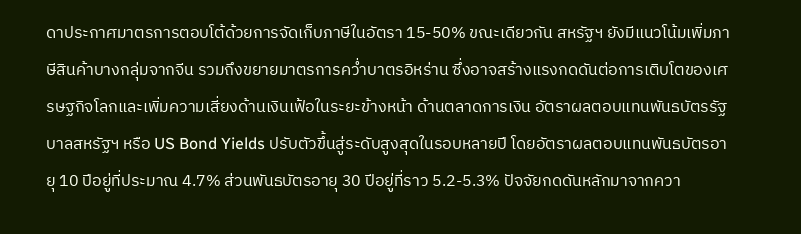ดาประกาศมาตรการตอบโต้ด้วยการจัดเก็บภาษีในอัตรา 15-50% ขณะเดียวกัน สหรัฐฯ ยังมีแนวโน้มเพิ่มภาษีสินค้าบางกลุ่มจากจีน รวมถึงขยายมาตรการคว่ำบาตรอิหร่าน ซึ่งอาจสร้างแรงกดดันต่อการเติบโตของเศรษฐกิจโลกและเพิ่มความเสี่ยงด้านเงินเฟ้อในระยะข้างหน้า ด้านตลาดการเงิน อัตราผลตอบแทนพันธบัตรรัฐบาลสหรัฐฯ หรือ US Bond Yields ปรับตัวขึ้นสู่ระดับสูงสุดในรอบหลายปี โดยอัตราผลตอบแทนพันธบัตรอายุ 10 ปีอยู่ที่ประมาณ 4.7% ส่วนพันธบัตรอายุ 30 ปีอยู่ที่ราว 5.2-5.3% ปัจจัยกดดันหลักมาจากควา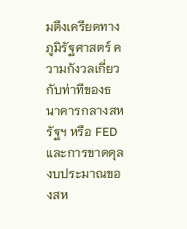มตึงเครียดทางภูมิรัฐศาสตร์ ความกังวลเกี่ยวกับท่าทีของธนาคารกลางสหรัฐฯ หรือ FED และการขาดดุลงบประมาณของสห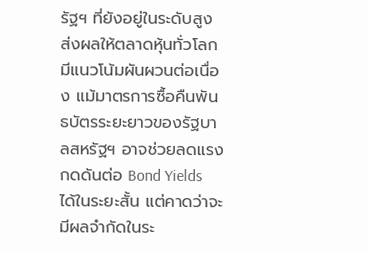รัฐฯ ที่ยังอยู่ในระดับสูง ส่งผลให้ตลาดหุ้นทั่วโลกมีแนวโน้มผันผวนต่อเนื่อง แม้มาตรการซื้อคืนพันธบัตรระยะยาวของรัฐบาลสหรัฐฯ อาจช่วยลดแรงกดดันต่อ Bond Yields ได้ในระยะสั้น แต่คาดว่าจะมีผลจำกัดในระ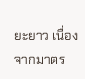ยะยาว เนื่องจากมาตร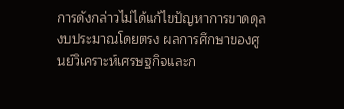การดังกล่าวไม่ได้แก้ไขปัญหาการขาดดุลงบประมาณโดยตรง ผลการศึกษาของศูนย์วิเคราะห์เศรษฐกิจและก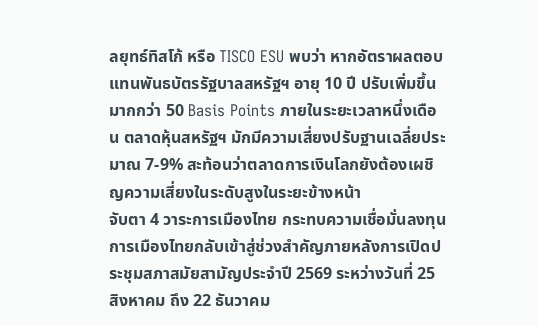ลยุทธ์ทิสโก้ หรือ TISCO ESU พบว่า หากอัตราผลตอบแทนพันธบัตรรัฐบาลสหรัฐฯ อายุ 10 ปี ปรับเพิ่มขึ้นมากกว่า 50 Basis Points ภายในระยะเวลาหนึ่งเดือน ตลาดหุ้นสหรัฐฯ มักมีความเสี่ยงปรับฐานเฉลี่ยประมาณ 7-9% สะท้อนว่าตลาดการเงินโลกยังต้องเผชิญความเสี่ยงในระดับสูงในระยะข้างหน้า
จับตา 4 วาระการเมืองไทย กระทบความเชื่อมั่นลงทุน การเมืองไทยกลับเข้าสู่ช่วงสำคัญภายหลังการเปิดประชุมสภาสมัยสามัญประจำปี 2569 ระหว่างวันที่ 25 สิงหาคม ถึง 22 ธันวาคม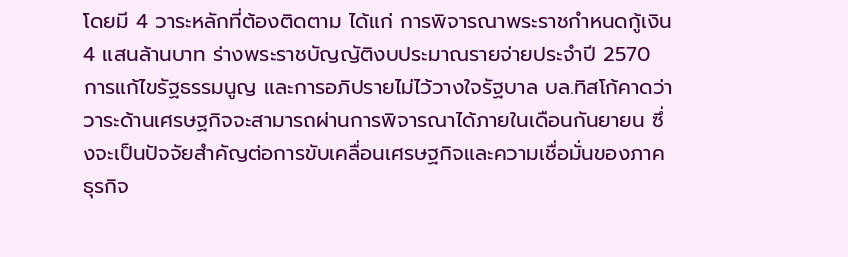โดยมี 4 วาระหลักที่ต้องติดตาม ได้แก่ การพิจารณาพระราชกำหนดกู้เงิน 4 แสนล้านบาท ร่างพระราชบัญญัติงบประมาณรายจ่ายประจำปี 2570 การแก้ไขรัฐธรรมนูญ และการอภิปรายไม่ไว้วางใจรัฐบาล บล.ทิสโก้คาดว่า วาระด้านเศรษฐกิจจะสามารถผ่านการพิจารณาได้ภายในเดือนกันยายน ซึ่งจะเป็นปัจจัยสำคัญต่อการขับเคลื่อนเศรษฐกิจและความเชื่อมั่นของภาคธุรกิจ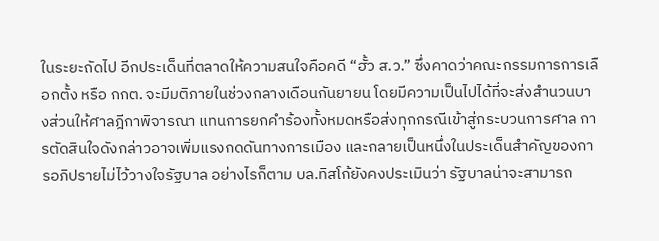ในระยะถัดไป อีกประเด็นที่ตลาดให้ความสนใจคือคดี “ฮั้ว ส.ว.” ซึ่งคาดว่าคณะกรรมการการเลือกตั้ง หรือ กกต. จะมีมติภายในช่วงกลางเดือนกันยายน โดยมีความเป็นไปได้ที่จะส่งสำนวนบางส่วนให้ศาลฎีกาพิจารณา แทนการยกคำร้องทั้งหมดหรือส่งทุกกรณีเข้าสู่กระบวนการศาล การตัดสินใจดังกล่าวอาจเพิ่มแรงกดดันทางการเมือง และกลายเป็นหนึ่งในประเด็นสำคัญของการอภิปรายไม่ไว้วางใจรัฐบาล อย่างไรก็ตาม บล.ทิสโก้ยังคงประเมินว่า รัฐบาลน่าจะสามารถ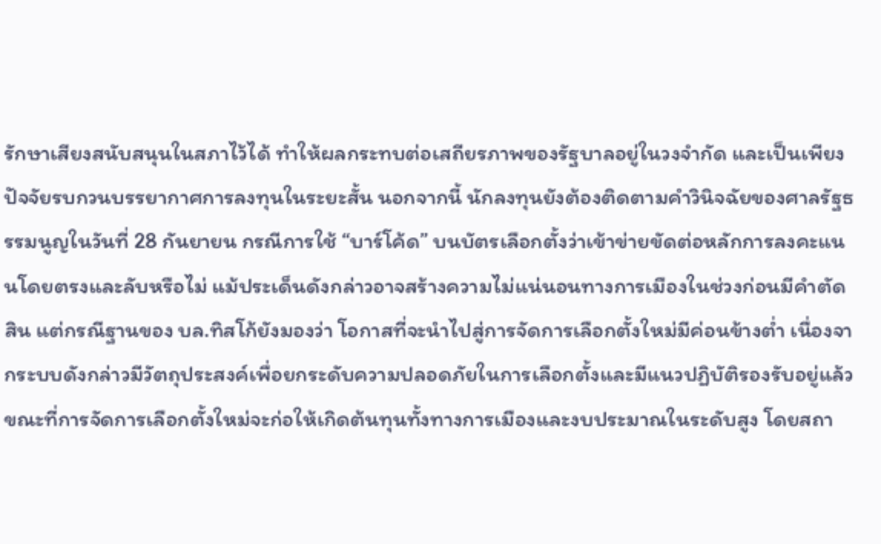รักษาเสียงสนับสนุนในสภาไว้ได้ ทำให้ผลกระทบต่อเสถียรภาพของรัฐบาลอยู่ในวงจำกัด และเป็นเพียงปัจจัยรบกวนบรรยากาศการลงทุนในระยะสั้น นอกจากนี้ นักลงทุนยังต้องติดตามคำวินิจฉัยของศาลรัฐธรรมนูญในวันที่ 28 กันยายน กรณีการใช้ “บาร์โค้ด” บนบัตรเลือกตั้งว่าเข้าข่ายขัดต่อหลักการลงคะแนนโดยตรงและลับหรือไม่ แม้ประเด็นดังกล่าวอาจสร้างความไม่แน่นอนทางการเมืองในช่วงก่อนมีคำตัดสิน แต่กรณีฐานของ บล.ทิสโก้ยังมองว่า โอกาสที่จะนำไปสู่การจัดการเลือกตั้งใหม่มีค่อนข้างต่ำ เนื่องจากระบบดังกล่าวมีวัตถุประสงค์เพื่อยกระดับความปลอดภัยในการเลือกตั้งและมีแนวปฏิบัติรองรับอยู่แล้ว ขณะที่การจัดการเลือกตั้งใหม่จะก่อให้เกิดต้นทุนทั้งทางการเมืองและงบประมาณในระดับสูง โดยสถา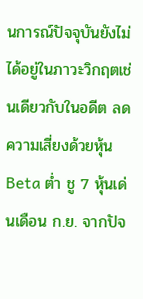นการณ์ปัจจุบันยังไม่ได้อยู่ในภาวะวิกฤตเช่นเดียวกับในอดีต ลดความเสี่ยงด้วยหุ้น Beta ต่ำ ชู 7 หุ้นเด่นเดือน ก.ย. จากปัจ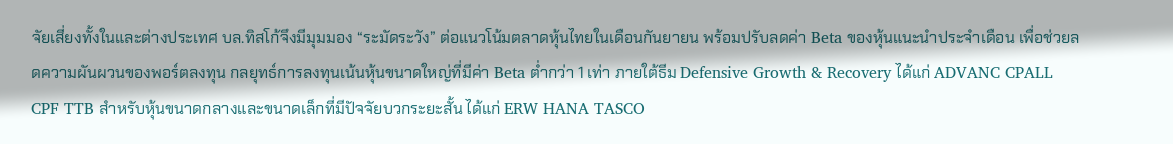จัยเสี่ยงทั้งในและต่างประเทศ บล.ทิสโก้จึงมีมุมมอง “ระมัดระวัง” ต่อแนวโน้มตลาดหุ้นไทยในเดือนกันยายน พร้อมปรับลดค่า Beta ของหุ้นแนะนำประจำเดือน เพื่อช่วยลดความผันผวนของพอร์ตลงทุน กลยุทธ์การลงทุนเน้นหุ้นขนาดใหญ่ที่มีค่า Beta ต่ำกว่า 1 เท่า ภายใต้ธีม Defensive Growth & Recovery ได้แก่ ADVANC CPALL CPF TTB สำหรับหุ้นขนาดกลางและขนาดเล็กที่มีปัจจัยบวกระยะสั้น ได้แก่ ERW HANA TASCO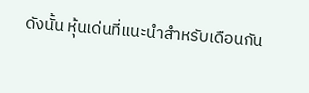ดังนั้น หุ้นเด่นที่แนะนำสำหรับเดือนกัน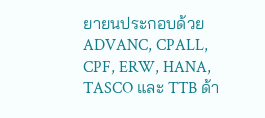ยายนประกอบด้วย ADVANC, CPALL, CPF, ERW, HANA, TASCO และ TTB ด้า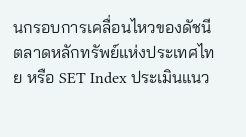นกรอบการเคลื่อนไหวของดัชนีตลาดหลักทรัพย์แห่งประเทศไทย หรือ SET Index ประเมินแนว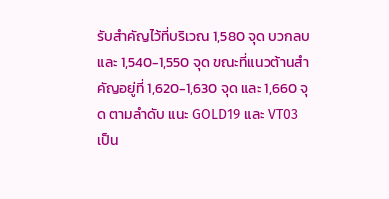รับสำคัญไว้ที่บริเวณ 1,580 จุด บวกลบ และ 1,540-1,550 จุด ขณะที่แนวต้านสำคัญอยู่ที่ 1,620-1,630 จุด และ 1,660 จุด ตามลำดับ แนะ GOLD19 และ VT03 เป็น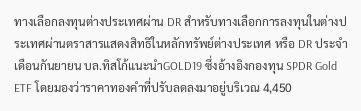ทางเลือกลงทุนต่างประเทศผ่าน DR สำหรับทางเลือกการลงทุนในต่างประเทศผ่านตราสารแสดงสิทธิในหลักทรัพย์ต่างประเทศ หรือ DR ประจำเดือนกันยายน บล.ทิสโก้แนะนำGOLD19 ซึ่งอ้างอิงกองทุน SPDR Gold ETF โดยมองว่าราคาทองคำที่ปรับลดลงมาอยู่บริเวณ 4,450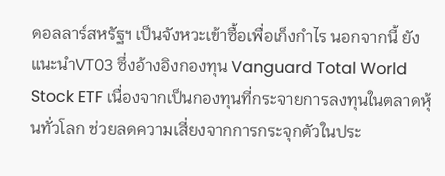ดอลลาร์สหรัฐฯ เป็นจังหวะเข้าซื้อเพื่อเก็งกำไร นอกจากนี้ ยังแนะนำVT03 ซึ่งอ้างอิงกองทุน Vanguard Total World Stock ETF เนื่องจากเป็นกองทุนที่กระจายการลงทุนในตลาดหุ้นทั่วโลก ช่วยลดความเสี่ยงจากการกระจุกตัวในประ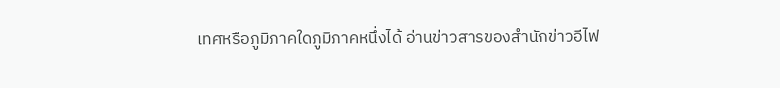เทศหรือภูมิภาคใดภูมิภาคหนึ่งได้ อ่านข่าวสารของสำนักข่าวอีไฟ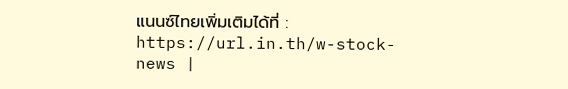แนนซ์ไทยเพิ่มเติมได้ที่ : https://url.in.th/w-stock-news |